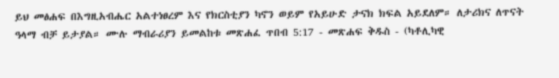ይህ መፅሐፍ በእግዚአብሔር አልተነፀረም እና የክርስቲያን ካኖን ወይም የአይሁድ ታናክ ክፍል አይደለም። ለታሪክና ለጥናት ዓላማ ብቻ ይታያል። ሙሉ ማብራሪያን ይመልከቱ መጽሐፈ ጥበብ 5:17 - መጽሐፍ ቅዱስ - (ካቶሊካዊ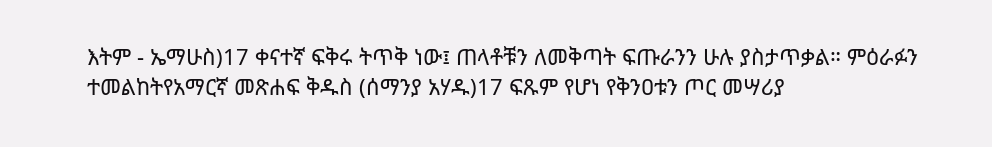እትም - ኤማሁስ)17 ቀናተኛ ፍቅሩ ትጥቅ ነው፤ ጠላቶቹን ለመቅጣት ፍጡራንን ሁሉ ያስታጥቃል። ምዕራፉን ተመልከትየአማርኛ መጽሐፍ ቅዱስ (ሰማንያ አሃዱ)17 ፍጹም የሆነ የቅንዐቱን ጦር መሣሪያ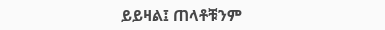ይይዛል፤ ጠላቶቹንም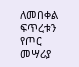ለመበቀል ፍጥረቱን የጦር መሣሪያ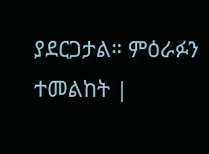ያደርጋታል። ምዕራፉን ተመልከት |